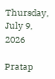Thursday, July 9, 2026

Pratap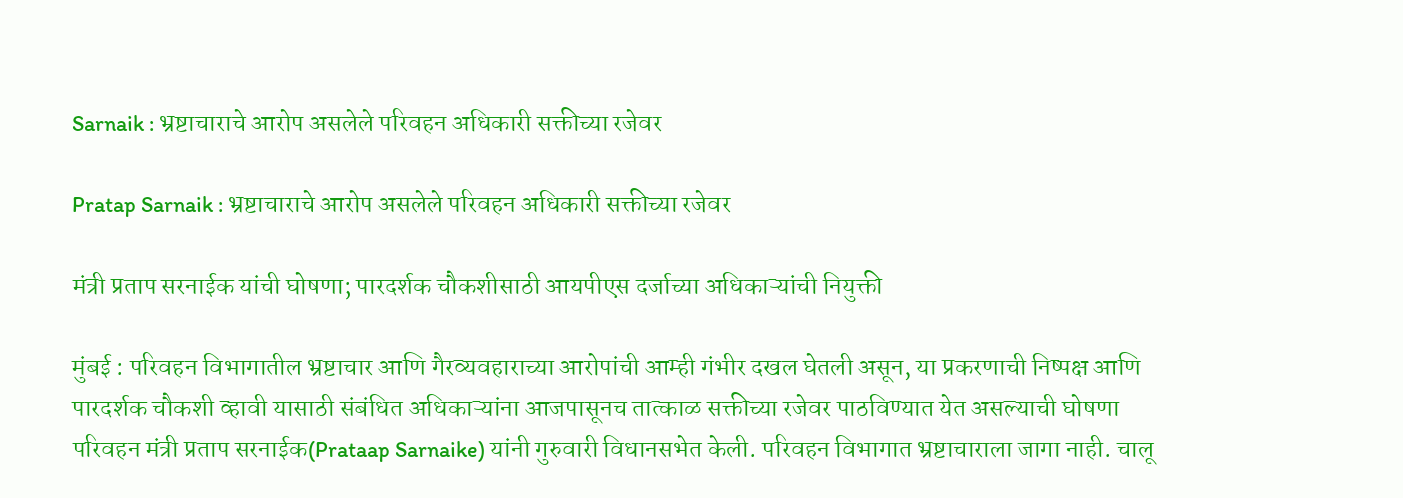Sarnaik : भ्रष्टाचाराचे आरोप असलेले परिवहन अधिकारी सक्तीच्या रजेवर

Pratap Sarnaik : भ्रष्टाचाराचे आरोप असलेले परिवहन अधिकारी सक्तीच्या रजेवर

मंत्री प्रताप सरनाईक यांची घोषणा; पारदर्शक चौकशीसाठी आयपीएस दर्जाच्या अधिकाऱ्यांची नियुक्ती

मुंबई : परिवहन विभागातील भ्रष्टाचार आणि गैरव्यवहाराच्या आरोपांची आम्ही गंभीर दखल घेतली असून, या प्रकरणाची निष्पक्ष आणि पारदर्शक चौकशी व्हावी यासाठी संबंधित अधिकाऱ्यांना आजपासूनच तात्काळ सक्तीच्या रजेवर पाठविण्यात येत असल्याची घोषणा परिवहन मंत्री प्रताप सरनाईक(Prataap Sarnaike) यांनी गुरुवारी विधानसभेत केली. परिवहन विभागात भ्रष्टाचाराला जागा नाही. चालू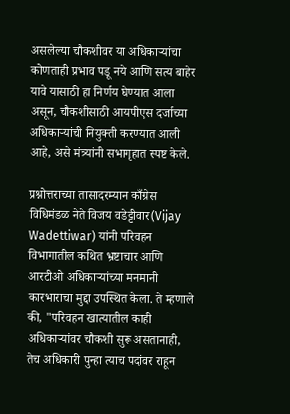असलेल्या चौकशीवर या अधिकाऱ्यांचा कोणताही प्रभाव पडू नये आणि सत्य बाहेर यावे यासाठी हा निर्णय घेण्यात आला असून, चौकशीसाठी आयपीएस दर्जाच्या अधिकाऱ्यांची नियुक्ती करण्यात आली आहे, असे मंत्र्यांनी सभागृहात स्पष्ट केले.

प्रश्नोत्तराच्या तासादरम्यान काँग्रेस विधिमंडळ नेते विजय वडेट्टीवार(Vijay Wadettiwar) यांनी परिवहन विभागातील कथित भ्रष्टाचार आणि आरटीओ अधिकाऱ्यांच्या मनमानी कारभाराचा मुद्दा उपस्थित केला. ते म्हणाले की, "परिवहन खात्यातील काही अधिकाऱ्यांवर चौकशी सुरू असतानाही, तेच अधिकारी पुन्हा त्याच पदांवर राहून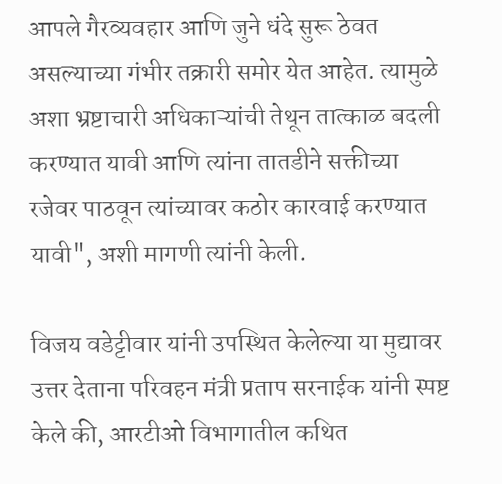आपले गैरव्यवहार आणि जुने धंदे सुरू ठेवत असल्याच्या गंभीर तक्रारी समोर येत आहेत. त्यामुळे अशा भ्रष्टाचारी अधिकाऱ्यांची तेथून तात्काळ बदली करण्यात यावी आणि त्यांना तातडीने सक्तीच्या रजेवर पाठवून त्यांच्यावर कठोर कारवाई करण्यात यावी", अशी मागणी त्यांनी केली.

विजय वडेट्टीवार यांनी उपस्थित केलेल्या या मुद्यावर उत्तर देताना परिवहन मंत्री प्रताप सरनाईक यांनी स्पष्ट केले की, आरटीओ विभागातील कथित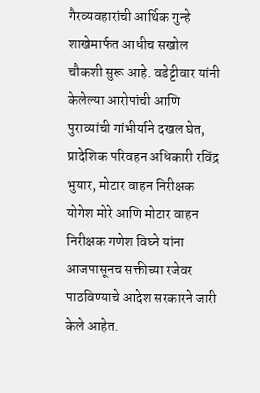गैरव्यवहारांची आर्थिक गुन्हे शाखेमार्फत आधीच सखोल चौकशी सुरू आहे. वडेट्टीवार यांनी केलेल्या आरोपांची आणि पुराव्यांची गांभीर्याने दखल घेत, प्रादेशिक परिवहन अधिकारी रविंद्र भुयार, मोटार वाहन निरीक्षक योगेश मोरे आणि मोटार वाहन निरीक्षक गणेश विघ्ने यांना आजपासूनच सक्तीच्या रजेवर पाठविण्याचे आदेश सरकारने जारी केले आहेत.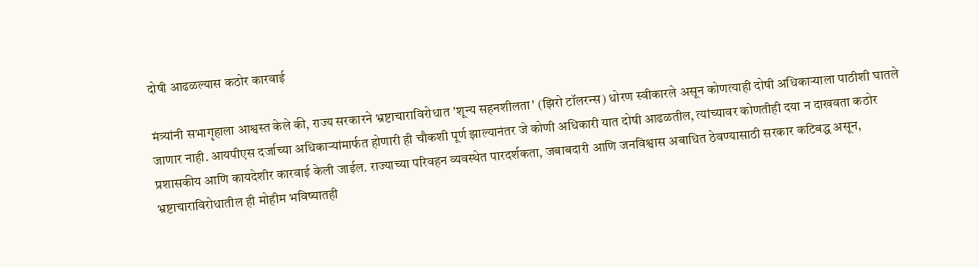दोषी आढळल्यास कठोर कारवाई

मंत्र्यांनी सभागृहाला आश्वस्त केले की, राज्य सरकारने भ्रष्टाचाराविरोधात 'शून्य सहनशीलता' (झिरो टॉलरन्स) धोरण स्वीकारले असून कोणत्याही दोषी अधिकाऱ्याला पाठीशी घातले जाणार नाही. आयपीएस दर्जाच्या अधिकाऱ्यांमार्फत होणारी ही चौकशी पूर्ण झाल्यानंतर जे कोणी अधिकारी यात दोषी आढळतील, त्यांच्यावर कोणतीही दया न दाखवता कठोर प्रशासकीय आणि कायदेशीर कारवाई केली जाईल. राज्याच्या परिवहन व्यवस्थेत पारदर्शकता, जबाबदारी आणि जनविश्वास अबाधित ठेवण्यासाठी सरकार कटिबद्ध असून, भ्रष्टाचाराविरोधातील ही मोहीम भविष्यातही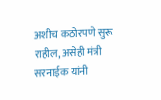अशीच कठोरपणे सुरू राहील, असेही मंत्री सरनाईक यांनी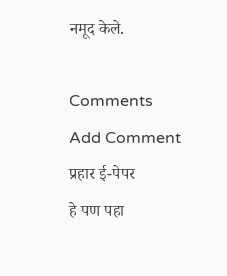नमूद केले.

Comments
Add Comment
प्रहार ई-पेपर
हे पण पहा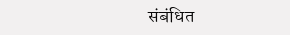संबंधित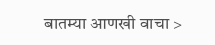बातम्या आणखी वाचा >